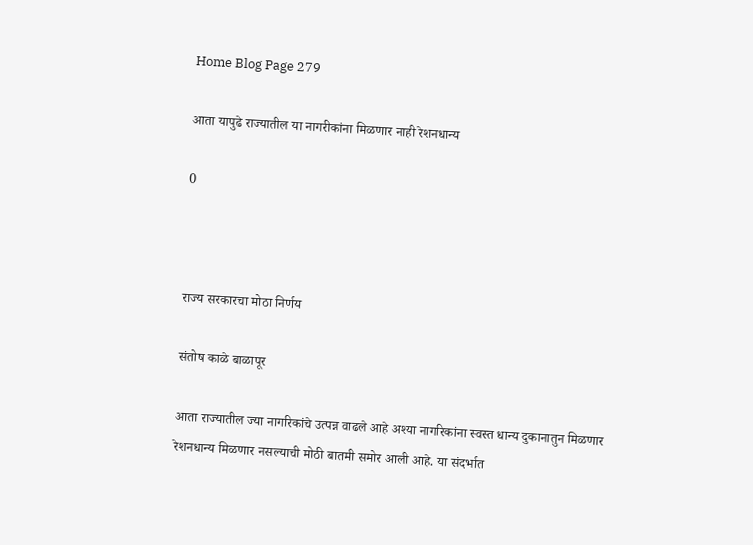Home Blog Page 279

आता यापुढे राज्यातील या नागरीकांना मिळणार नाही रेशनधान्य

0



राज्य सरकारचा मोठा निर्णय

संतोष काळे बाळापूर

आता राज्यातील ज्या नागरिकांचे उत्पन्न वाढले आहे अश्या नागरिकांना स्वस्त धान्य दुकानातुन मिळणार रेशनधान्य मिळणार नसल्याची मोठी बातमी समोर आली आहे. या संदर्भात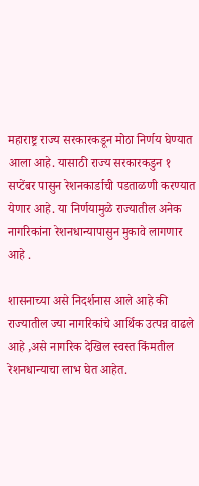महाराष्ट्र राज्य सरकारकडून मोठा निर्णय घेण्यात आला आहे. यासाठी राज्य सरकारकडुन १ सप्टेंबर पासुन रेशनकार्डाची पडताळणी करण्यात येणार आहे. या निर्णयामुळे राज्यातील अनेक नागरिकांना रेशनधान्यापासुन मुकावे लागणार आहे .

शासनाच्या असे निदर्शनास आले आहे की राज्यातील ज्या नागरिकांचे आर्थिक उत्पन्न वाढले आहे ,असे नागरिक देखिल स्वस्त किंमतील रेशनधान्याचा लाभ घेत आहेत.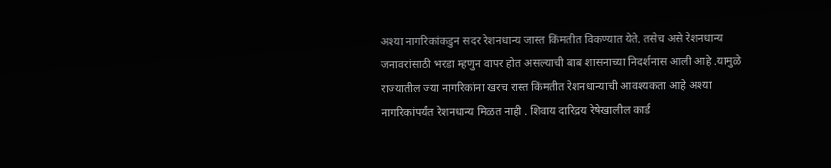अश्या नागरिकांकडुन सदर रेशनधान्य जास्त किंमतीत विकण्यात येते. तसेच असे रेशनधान्य जनावरांसाठी भरडा म्हणुन वापर होत असल्याची बाब शासनाच्या निदर्शनास आली आहे .यामुळे राज्यातील ज्या नागरिकांना खरच रास्त किंमतीत रेशनधान्याची आवश्यकता आहे अश्या नागरिकांपर्यंत रेशनधान्य मिळत नाही . शिवाय दारिद्रय रेषेखालील कार्ड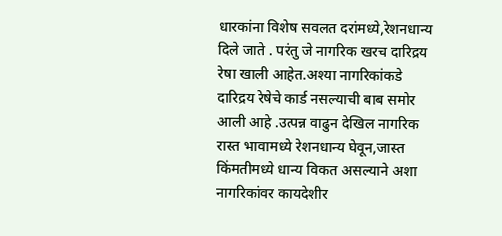धारकांना विशेष सवलत दरांमध्ये,रेशनधान्य दिले जाते . परंतु जे नागरिक खरच दारिद्रय रेषा खाली आहेत.अश्या नागरिकांकडे दारिद्रय रेषेचे कार्ड नसल्याची बाब समोर आली आहे .उत्पन्न वाढुन देखिल नागरिक रास्त भावामध्ये रेशनधान्य घेवून,जास्त किंमतीमध्ये धान्य विकत असल्याने अशा नागरिकांवर कायदेशीर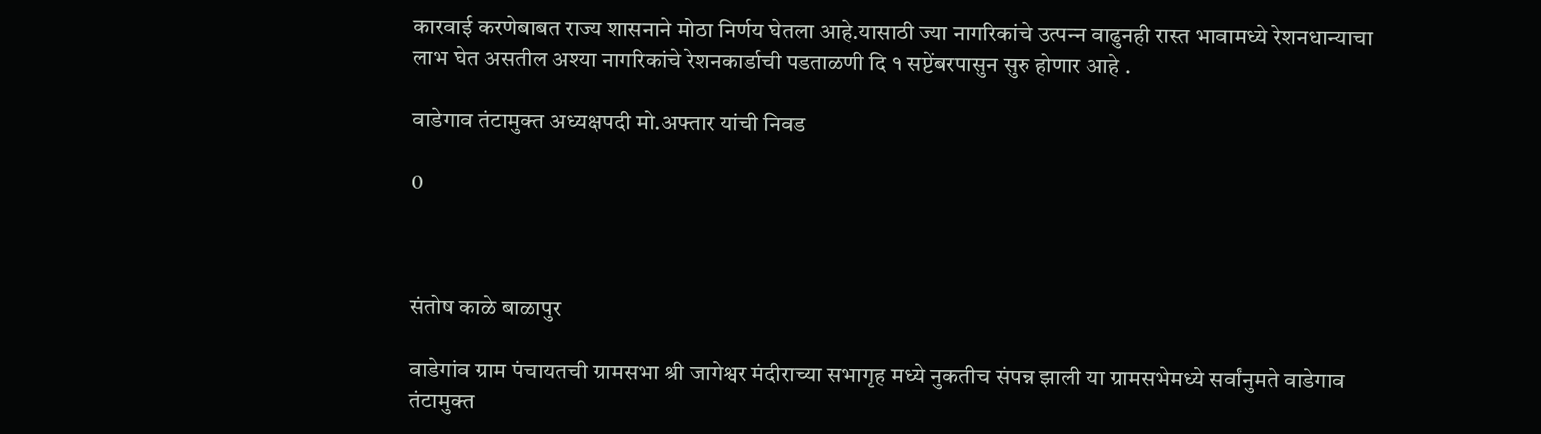कारवाई करणेबाबत राज्य शासनाने मोठा निर्णय घेतला आहे.यासाठी ज्या नागरिकांचे उत्पन्‍न वाढुनही रास्त भावामध्ये रेशनधान्याचा लाभ घेत असतील अश्या नागरिकांचे रेशनकार्डाची पडताळणी दि १ सप्टेंबरपासुन सुरु होणार आहे .

वाडेगाव तंटामुक्त अध्यक्षपदी मो.अफ्तार यांची निवड

0



संतोष काळे बाळापुर

वाडेगांव ग्राम पंचायतची ग्रामसभा श्री जागेश्वर मंदीराच्या सभागृह मध्ये नुकतीच संपन्न झाली या ग्रामसभेमध्ये सर्वांनुमते वाडेगाव तंटामुक्त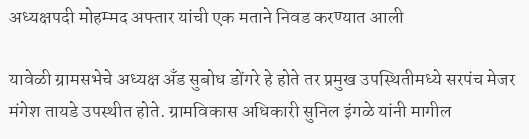अध्यक्षपदी मोहम्मद अफ्तार यांची एक मताने निवड करण्यात आली

यावेळी ग्रामसभेचे अध्यक्ष अँड सुबोध डोंगरे हे होते तर प्रमुख उपस्थितीमध्ये सरपंच मेजर मंगेश तायडे उपस्थीत होते. ग्रामविकास अधिकारी सुनिल इंगळे यांनी मागील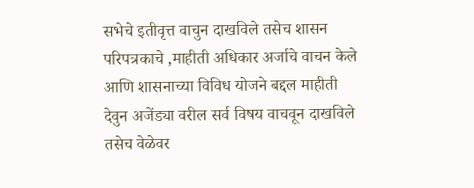सभेचे इतीवृत्त वाचुन दाखविले तसेच शासन परिपत्रकाचे ,माहीती अधिकार अर्जाचे वाचन केले आणि शासनाच्या विविध योजने बद्दल माहीती देवुन अजेंड्या वरील सर्व विषय वाचवून दाखविले तसेच वेळेवर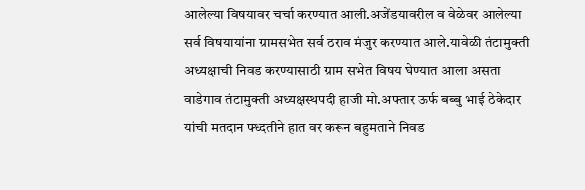आलेल्या विषयावर चर्चा करण्यात आली.अजेंडयावरील व वेळेवर आलेल्या सर्व विषयायांना ग्रामसभेत सर्व ठराव मंजुर करण्यात आले.यावेळी तंटामुक्ती अध्यक्षाची निवड करण्यासाठी ग्राम सभेत विषय घेण्यात आला असता वाडेगाव तंटामुक्ती अध्यक्षस्थपदी हाजी मो.अफ्तार ऊर्फ बब्बु भाई ठेकेदार यांची मतदान फ्ध्दतीने हात वर करून बहुमताने निवड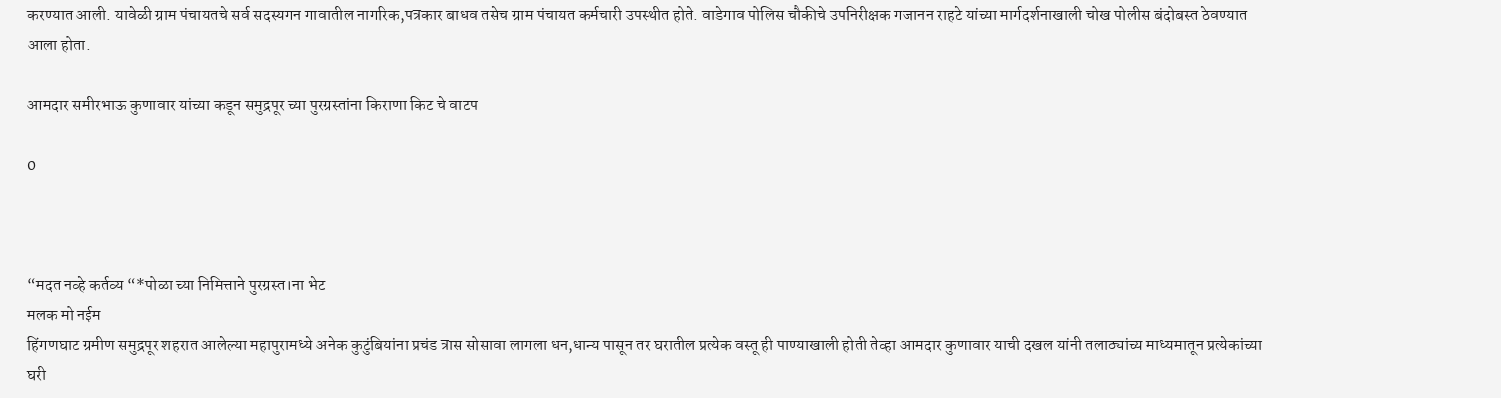करण्यात आली. यावेळी ग्राम पंचायतचे सर्व सदस्यगन गावातील नागरिक,पत्रकार बाधव तसेच ग्राम पंचायत कर्मचारी उपस्थीत होते. वाडेगाव पोलिस चौकीचे उपनिरीक्षक गजानन राहटे यांच्या मार्गदर्शनाखाली चोख पोलीस बंदोबस्त ठेवण्यात आला होता.

आमदार समीरभाऊ कुणावार यांच्या कडून समुद्रपूर च्या पुरग्रस्तांना किराणा किट चे वाटप

0



“मदत नव्हे कर्तव्य “*पोळा च्या निमित्ताने पुरग्रस्त।ना भेट
मलक मो नईम
हिंगणघाट ग्रमीण समुद्रपूर शहरात आलेल्या महापुरामध्ये अनेक कुटुंबियांना प्रचंड त्रास सोसावा लागला धन,धान्य पासून तर घरातील प्रत्येक वस्तू ही पाण्याखाली होती तेव्हा आमदार कुणावार याची दखल यांनी तलाठ्यांच्य माध्यमातून प्रत्येकांच्या घरी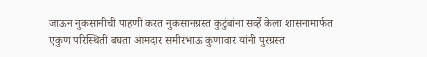जाऊन नुकसानीची पाहणी करत नुकसानग्रस्त कुटुंबांना सर्व्हे केला शासनामार्फत एकुण परिस्थिती बघता आमदार समीरभाऊ कुणावार यांनी पुरग्रस्त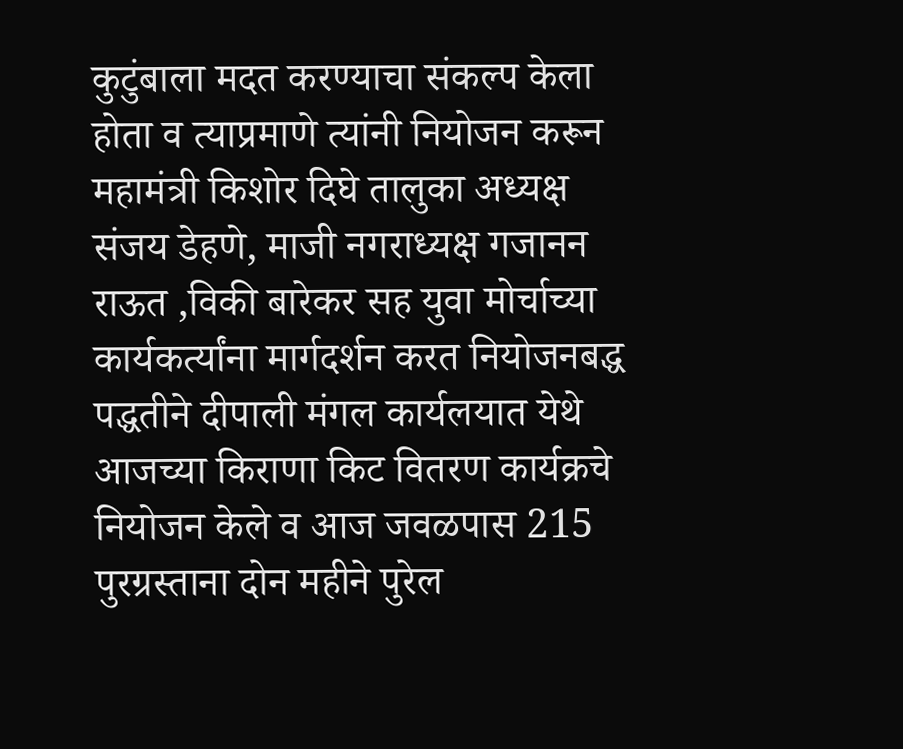कुटुंबाला मदत करण्याचा संकल्प केला होता व त्याप्रमाणे त्यांनी नियोजन करून महामंत्री किशोर दिघे तालुका अध्यक्ष संजय डेहणे, माजी नगराध्यक्ष गजानन राऊत ,विकी बारेकर सह युवा मोर्चाच्या कार्यकर्त्यांना मार्गदर्शन करत नियोजनबद्ध पद्धतीने दीपाली मंगल कार्यलयात येथे आजच्या किराणा किट वितरण कार्यक्रचे नियोजन केले व आज जवळपास 215 पुरग्रस्ताना दोन महीने पुरेल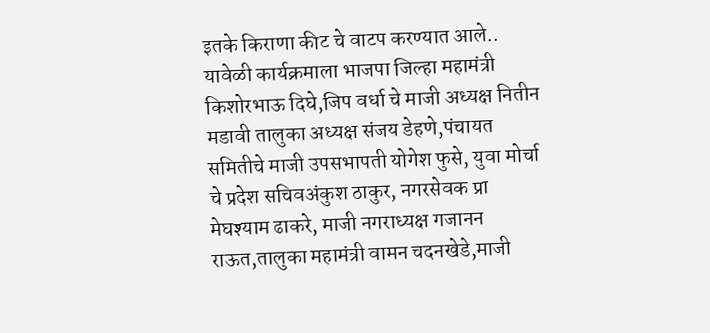इतके किराणा कीट चे वाटप करण्यात आले..
यावेळी कार्यक्रमाला भाजपा जिल्हा महामंत्री किशोरभाऊ दिघे,जिप वर्धा चे माजी अध्यक्ष नितीन मडावी तालुका अध्यक्ष संजय डेहणे,पंचायत समितीचे माजी उपसभापती योगेश फुसे, युवा मोर्चा चे प्रदेश सचिवअंकुश ठाकुर, नगरसेवक प्रा मेघश्याम ढाकरे, माजी नगराध्यक्ष गजानन राऊत,तालुका महामंत्री वामन चदनखेडे,माजी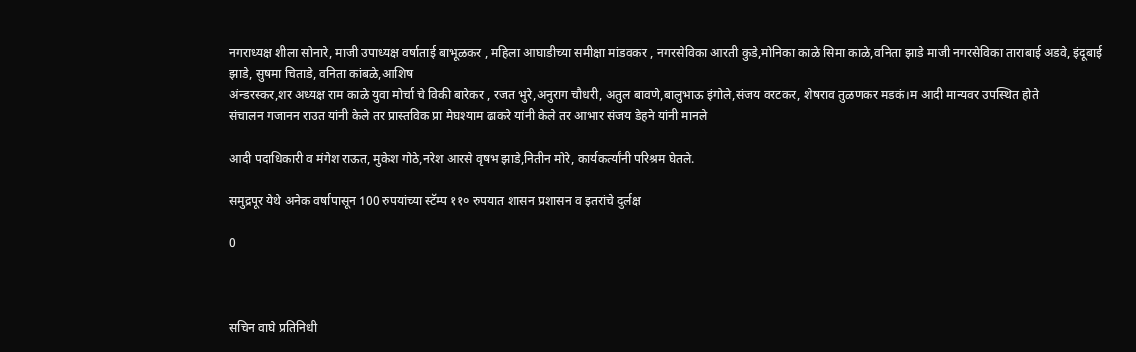नगराध्यक्ष शीला सोनारे, माजी उपाध्यक्ष वर्षाताई बाभूळकर , महिला आघाडीच्या समीक्षा मांडवकर , नगरसेविका आरती कुडे,मोनिका काळे सिमा काळे,वनिता झाडे माजी नगरसेविका ताराबाई अडवे, इंदूबाई झाडे, सुषमा चिताडे, वनिता कांबळे,आशिष
अंन्डरस्कर,शर अध्यक्ष राम काळे युवा मोर्चा चे विकी बारेकर , रजत भुरे,अनुराग चौधरी, अतुल बावणे,बालुभाऊ इंगोले,संजय वरटकर, शेषराव तुळणकर मडकं।म आदी मान्यवर उपस्थित होते
संचालन गजानन राउत यांनी केले तर प्रास्तविक प्रा मेघश्याम ढाकरे यांनी केले तर आभार संजय डेहने यांनी मानले

आदी पदाधिकारी व मंगेश राऊत, मुकेश गोठे,नरेश आरसे वृषभ झाडे,नितीन मोरे, कार्यकर्त्यांनी परिश्रम घेतले.

समुद्रपूर येथे अनेक वर्षापासून 100 रुपयांच्या स्टॅम्प ११० रुपयात शासन प्रशासन व इतरांचे दुर्लक्ष

0



सचिन वाघे प्रतिनिधी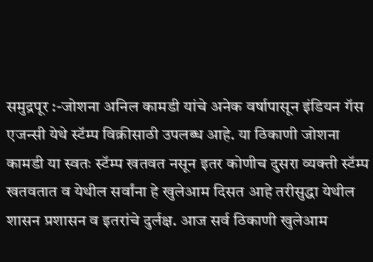समुद्रपूर :-जोशना अनिल कामडी यांचे अनेक वर्षापासून इंडियन गॅस एजन्सी येथे स्टॅम्प विक्रीसाठी उपलब्ध आहे. या ठिकाणी जोशना कामडी या स्वतः स्टॅम्प खतवत नसून इतर कोणीच दुसरा व्यक्ती स्टॅम्प खतवतात व येथील सर्वांना हे खुलेआम दिसत आहे तरीसुद्धा येथील शासन प्रशासन व इतरांचे दुर्लक्ष. आज सर्व ठिकाणी खुलेआम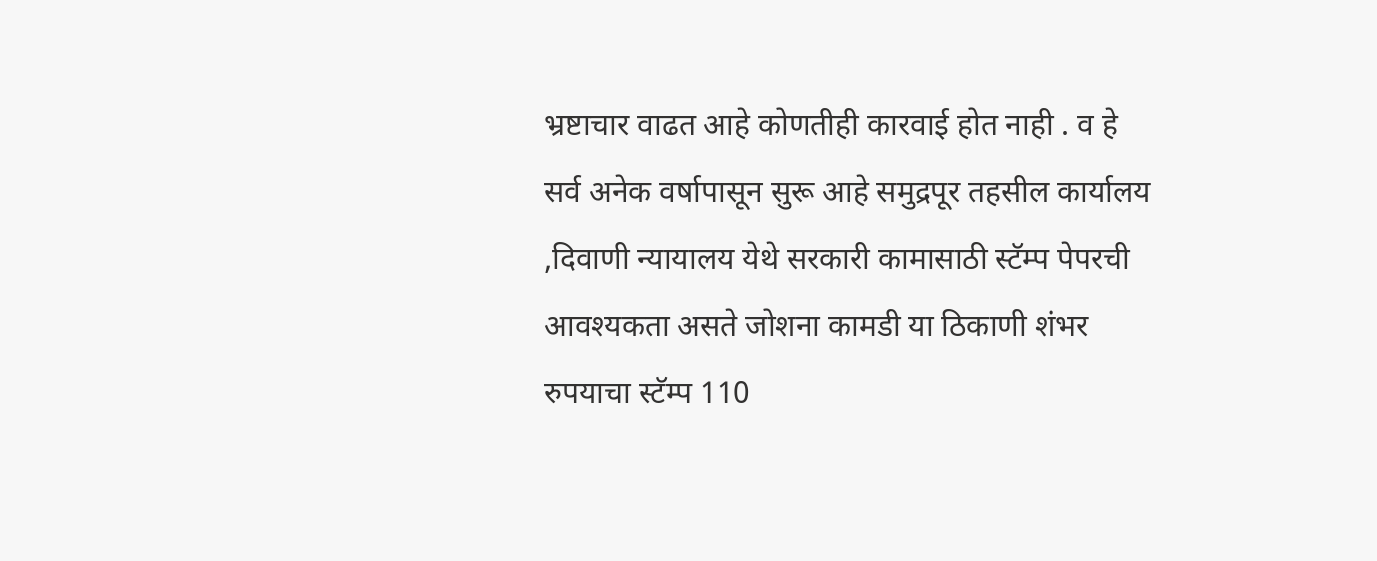भ्रष्टाचार वाढत आहे कोणतीही कारवाई होत नाही . व हे सर्व अनेक वर्षापासून सुरू आहे समुद्रपूर तहसील कार्यालय ,दिवाणी न्यायालय येथे सरकारी कामासाठी स्टॅम्प पेपरची आवश्यकता असते जोशना कामडी या ठिकाणी शंभर रुपयाचा स्टॅम्प 110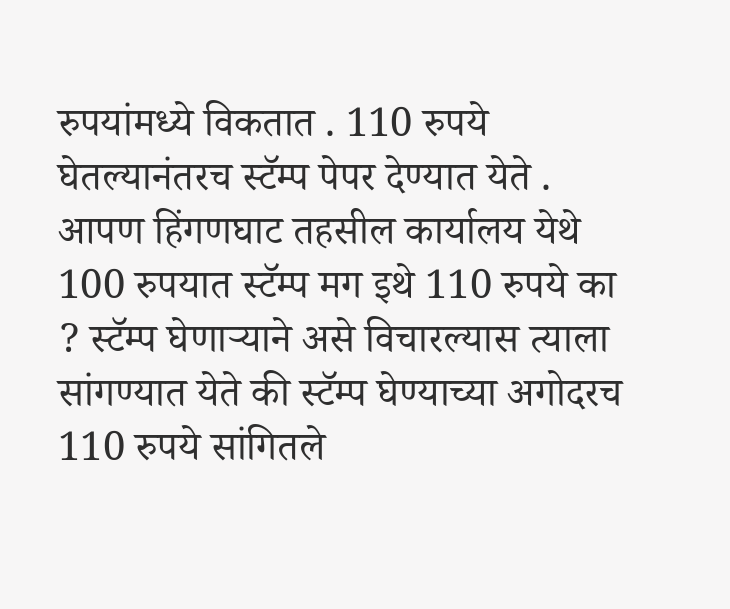रुपयांमध्ये विकतात . 110 रुपये घेतल्यानंतरच स्टॅम्प पेपर देण्यात येते . आपण हिंगणघाट तहसील कार्यालय येथे 100 रुपयात स्टॅम्प मग इथे 110 रुपये का ? स्टॅम्प घेणाऱ्याने असे विचारल्यास त्याला सांगण्यात येते की स्टॅम्प घेण्याच्या अगोदरच 110 रुपये सांगितले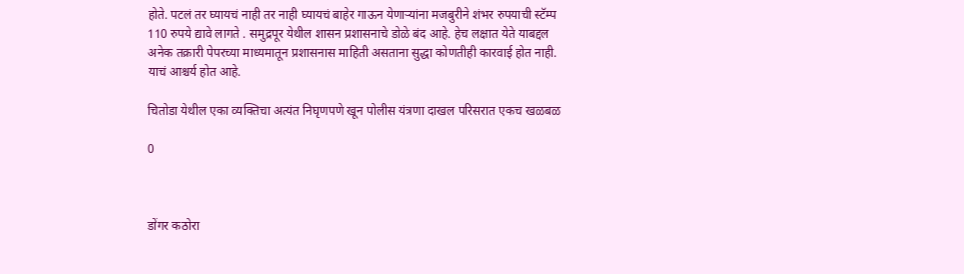होते. पटलं तर घ्यायचं नाही तर नाही घ्यायचं बाहेर गाऊन येणाऱ्यांना मजबुरीने शंभर रुपयाची स्टॅम्प 110 रुपये द्यावे लागते . समुद्रपूर येथील शासन प्रशासनाचे डोळे बंद आहे. हेच लक्षात येते याबद्दल अनेक तक्रारी पेपरच्या माध्यमातून प्रशासनास माहिती असताना सुद्धा कोणतीही कारवाई होत नाही. याचं आश्चर्य होत आहे.

चितोडा येथील एका व्यक्तिचा अत्यंत निघृणपणे खून पोलीस यंत्रणा दाखल परिसरात एकच खळबळ

0



डोंगर कठोरा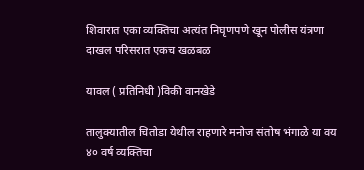शिवारात एका व्यक्तिचा अत्यंत निघृणपणे खून पोलीस यंत्रणा दाखल परिसरात एकच खळबळ

यावल ( प्रतिनिधी )विकी वानखेडे

तालुक्यातील चितोडा येथील राहणारे मनोज संतोष भंगाळे या वय ४० वर्ष व्यक्तिचा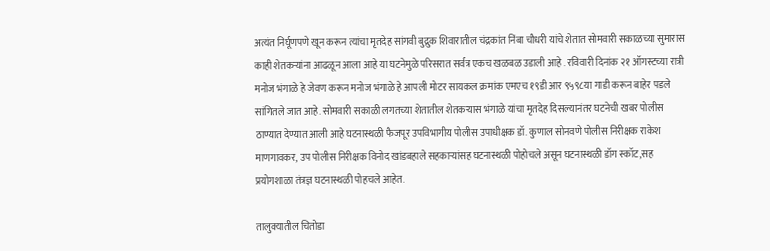अत्यंत निर्घूणपणे खून करून त्यांचा मृतदेह सांगवी बुद्रुक शिवारातील चंद्रकांत निंबा चौधरी यांचे शेतात सोमवारी सकाळच्या सुमारास काही शेतकऱ्यांना आढळून आला आहे या घटनेमुळे परिसरात सर्वत्र एकच खळबळ उडाली आहे . रविवारी दिनांक २१ ऑगस्टच्या रात्री मनोज भंगाळे हे जेवण करून मनोज भंगाळे हे आपली मोटर सायकल क्रमांक एमएच १९डी आर ९५९८या गाडी करून बाहेर पडले सांगितले जात आहे. सोमवारी सकाळी लगतच्या शेतातील शेतकऱ्यास भंगाळे यांचा मृतदेह दिसल्यानंतर घटनेची खबर पोलीस ठाण्यात देण्यात आली आहे घटनास्थळी फैजपूर उपविभागीय पोलीस उपाधीक्षक डॉ. कुणाल सोनवणे पोलीस निरीक्षक राकेश माणगावकर, उप पोलीस निरीक्षक विनोद खांडबहाले सहकाऱ्यांसह घटनास्थळी पोहोचले असून घटनास्थळी डॉग स्कॉट,सह प्रयोगशाळा तंत्रज्ञ घटनास्थळी पोहचले आहेत.

तालुक्यातील चितोडा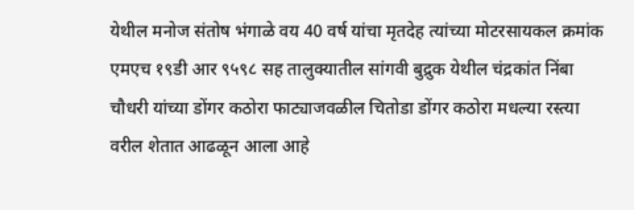येथील मनोज संतोष भंगाळे वय 40 वर्ष यांचा मृतदेह त्यांच्या मोटरसायकल क्रमांक एमएच १९डी आर ९५९८ सह तालुक्यातील सांगवी बुद्रुक येथील चंद्रकांत निंबा चौधरी यांच्या डोंगर कठोरा फाट्याजवळील चितोडा डोंगर कठोरा मधल्या रस्त्या वरील शेतात आढळून आला आहे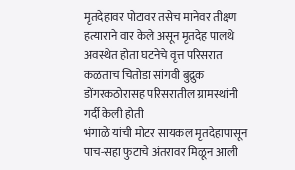मृतदेहावर पोटावर तसेच मानेवर तीक्ष्ण हत्याराने वार केले असून मृतदेह पालथे अवस्थेत होता घटनेचे वृत्त परिसरात कळताच चितोडा सांगवी बुद्रुक डोंगरकठोरासह परिसरातील ग्रामस्थांनी गर्दी केली होती
भंगाळे यांची मोटर सायकल मृतदेहापासून पाच-सहा फुटाचे अंतरावर मिळून आली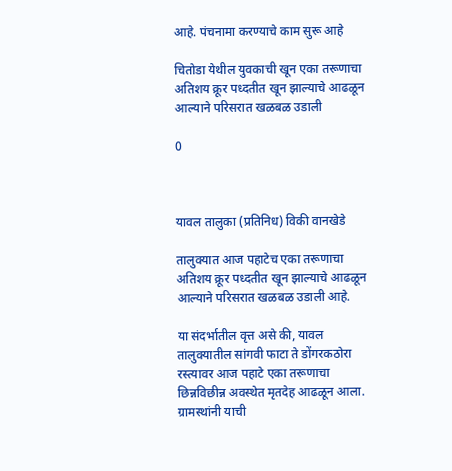आहे. पंचनामा करण्याचे काम सुरू आहे

चितोडा येथील युवकाची खून एका तरूणाचा अतिशय क्रूर पध्दतीत खून झाल्याचे आढळून आल्याने परिसरात खळबळ उडाली

0



यावल तालुका (प्रतिनिध) विकी वानखेडे

तालुक्यात आज पहाटेच एका तरूणाचा अतिशय क्रूर पध्दतीत खून झाल्याचे आढळून आल्याने परिसरात खळबळ उडाली आहे.

या संदर्भातील वृत्त असे की, यावल तालुक्यातील सांगवी फाटा ते डोंगरकठोरा रस्त्यावर आज पहाटे एका तरूणाचा छिन्नविछीन्न अवस्थेत मृतदेह आढळून आला. ग्रामस्थांनी याची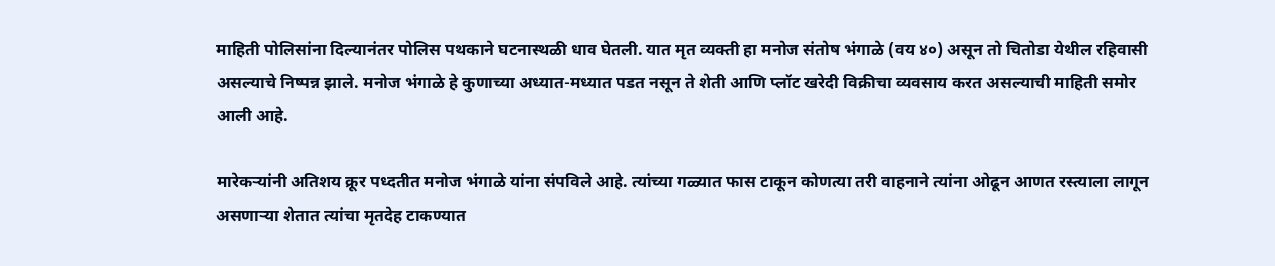माहिती पोलिसांना दिल्यानंतर पोलिस पथकाने घटनास्थळी धाव घेतली. यात मृत व्यक्ती हा मनोज संतोष भंगाळे (वय ४०) असून तो चितोडा येथील रहिवासी असल्याचे निष्पन्न झाले. मनोज भंगाळे हे कुणाच्या अध्यात-मध्यात पडत नसून ते शेती आणि प्लॉट खरेदी विक्रीचा व्यवसाय करत असल्याची माहिती समोर आली आहे.

मारेकर्‍यांनी अतिशय क्रूर पध्दतीत मनोज भंगाळे यांना संपविले आहे. त्यांच्या गळ्यात फास टाकून कोणत्या तरी वाहनाने त्यांना ओढून आणत रस्त्याला लागून असणार्‍या शेतात त्यांचा मृतदेह टाकण्यात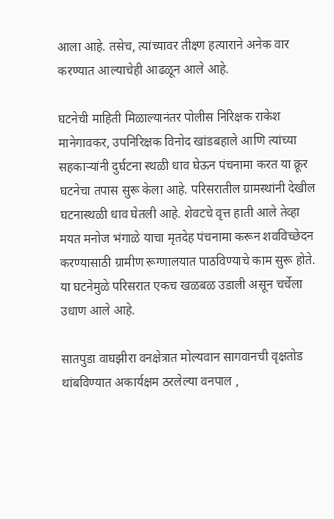आला आहे. तसेच, त्यांच्यावर तीक्ष्ण हत्याराने अनेक वार करण्यात आल्याचेही आढळून आले आहे.

घटनेची माहिती मिळाल्यानंतर पोलीस निरिक्षक राकेश मानेगावकर, उपनिरिक्षक विनोद खांडबहाले आणि त्यांच्या सहकार्‍यांनी दुर्घटना स्थळी धाव घेऊन पंचनामा करत या क्रूर घटनेचा तपास सुरू केला आहे. परिसरातील ग्रामस्थांनी देखील घटनास्थळी धाव घेतली आहे. शेवटचे वृत्त हाती आले तेव्हा मयत मनोज भंगाळे याचा मृतदेह पंचनामा करून शवविच्छेदन करण्यासाठी ग्रामीण रूग्णालयात पाठविण्याचे काम सुरू होते. या घटनेमुळे परिसरात एकच खळबळ उडाली असून चर्चेला उधाण आले आहे.

सातपुडा वाघझीरा वनक्षेत्रात मोल्यवान सागवानची वृक्षतोड थांबविण्यात अकार्यक्षम ठरलेल्या वनपाल ,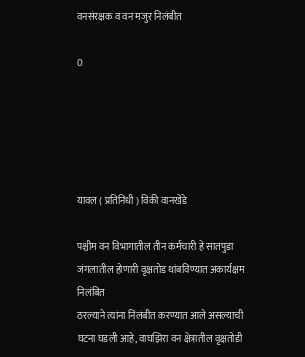वनसंरक्षक व वन मजुर निलंबीत

0





यावल ( प्रतिनिधी ) विकी वानखेडे

पश्चीम वन विभागातील तीन कर्मचारी हे सातपुडा जंगलातील होणारी वृक्षतोड थांबविण्यात अकार्यक्षम निलंबित
ठरल्याने त्यांना निलंबीत करण्यात आले असल्याची घटना घडली आहे, वाघझिरा वन क्षेत्रातील वृक्षतोडी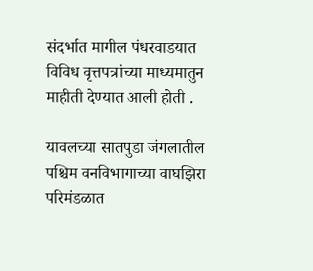संदर्भात मागील पंधरवाडयात विविध वृत्तपत्रांच्या माध्यमातुन माहीती देण्यात आली होती .

यावलच्या सातपुडा जंगलातील पश्चिम वनविभागाच्या वाघझिरा परिमंडळात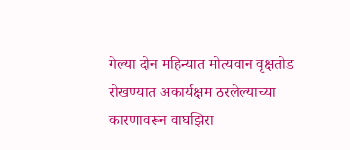गेल्या दोन महिन्यात मोत्यवान वृक्षतोड रोखण्यात अकार्यक्षम ठरलेल्याच्या कारणावरून वाघझिरा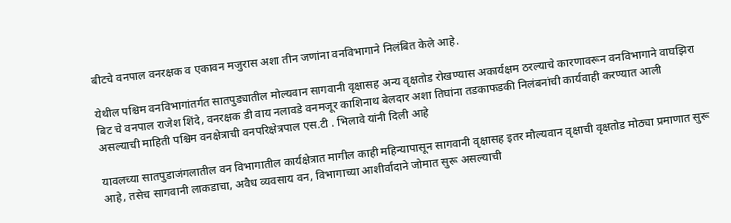बीटचे वनपाल वनरक्षक व एकावन मजुरास अशा तीन जणांना वनविभागाने निलंबित केले आहे.

येथील पश्चिम वनविभागांतर्गत सातपुड्यातील मोल्यवान सागवानी वृक्षासह अन्य वृक्षतोड रोखण्यास अकार्यक्षम ठरल्याचे कारणावरून वनविभागाने वाघझिरा बिट चे वनपाल राजेश शिंदे, वनरक्षक डी वाय नलावडे वनमजूर काशिनाथ बेलदार अशा तिघांना तडकाफडकी निलंबनांची कार्यवाही करण्यात आली असल्याची माहिती पश्चिम वनक्षेत्राची वनपरिक्षेत्रपाल एस.टी . भिलावे यांनी दिली आहे

यावलच्या सातपुडाजंगलातील वन विभागातील कार्यक्षेत्रात मागील काही महिन्यापासून सागवानी वृक्षासह इतर मौल्यवान वृक्षाची वृक्षतोड मोठ्या प्रमाणात सुरू आहे, तसेच सागवानी लाकडाचा, अवैध व्यवसाय वन, विभागाच्या आशीर्वादाने जोमात सुरू असल्याची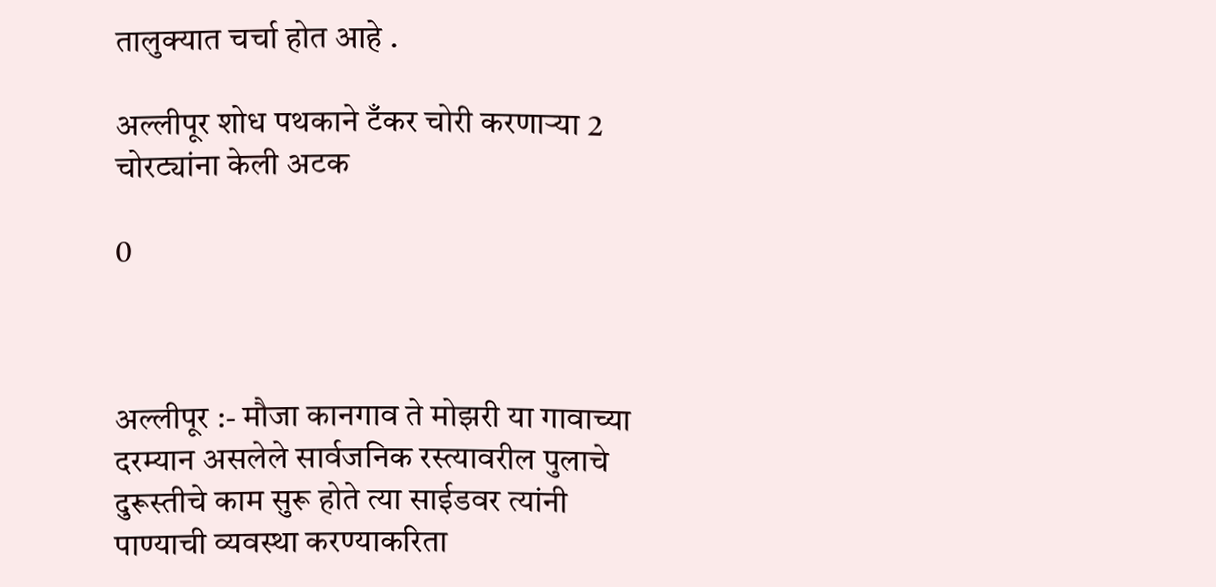तालुक्यात चर्चा होत आहे .

अल्लीपूर शोध पथकाने टँकर चोरी करणाऱ्या 2 चोरट्यांना केली अटक

0



अल्लीपूर :- मौजा कानगाव ते मोझरी या गावाच्या दरम्यान असलेले सार्वजनिक रस्त्यावरील पुलाचे दुरूस्तीचे काम सुरू होते त्या साईडवर त्यांनी पाण्याची व्यवस्था करण्याकरिता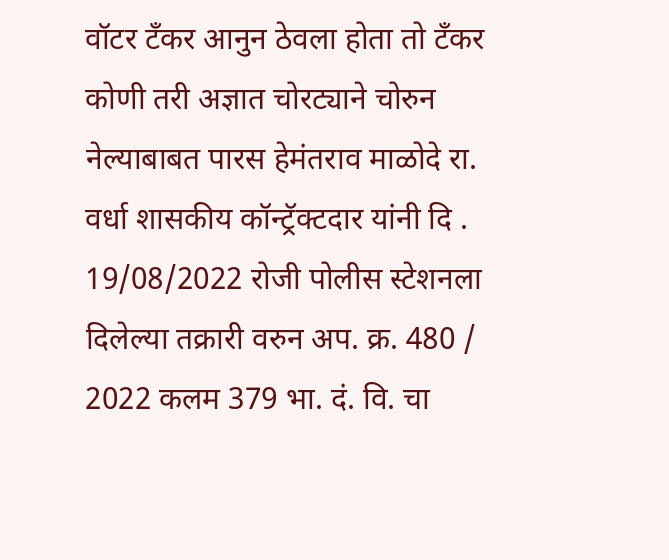वॉटर टँकर आनुन ठेवला होता तो टँकर कोणी तरी अज्ञात चोरट्याने चोरुन नेल्याबाबत पारस हेमंतराव माळोदे रा. वर्धा शासकीय कॉन्ट्रॅक्टदार यांनी दि . 19/08/2022 रोजी पोलीस स्टेशनला दिलेल्या तक्रारी वरुन अप. क्र. 480 / 2022 कलम 379 भा. दं. वि. चा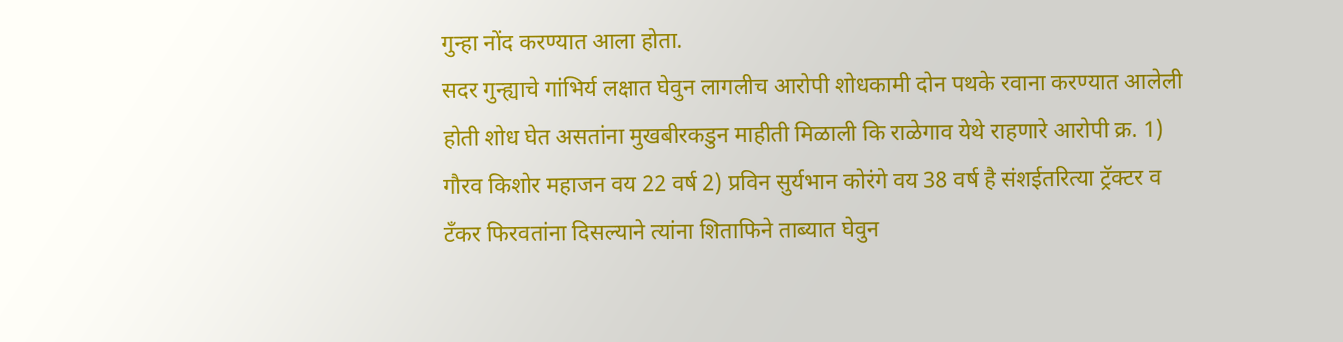गुन्हा नोंद करण्यात आला होता.
सदर गुन्ह्याचे गांभिर्य लक्षात घेवुन लागलीच आरोपी शोधकामी दोन पथके रवाना करण्यात आलेली होती शोध घेत असतांना मुखबीरकडुन माहीती मिळाली कि राळेगाव येथे राहणारे आरोपी क्र. 1) गौरव किशोर महाजन वय 22 वर्ष 2) प्रविन सुर्यभान कोरंगे वय 38 वर्ष है संशईतरित्या ट्रॅक्टर व टँकर फिरवतांना दिसल्याने त्यांना शिताफिने ताब्यात घेवुन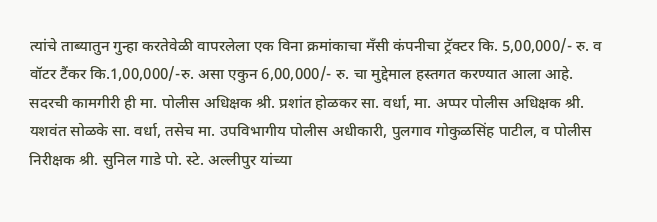त्यांचे ताब्यातुन गुन्हा करतेवेळी वापरलेला एक विना क्रमांकाचा मँसी कंपनीचा ट्रॅक्टर कि. 5,00,000/- रु. व वॉटर टैंकर कि.1,00,000/-रु. असा एकुन 6,00,000/- रु. चा मुद्देमाल हस्तगत करण्यात आला आहे.
सदरची कामगीरी ही मा. पोलीस अधिक्षक श्री. प्रशांत होळकर सा. वर्धा, मा. अप्पर पोलीस अधिक्षक श्री. यशवंत सोळके सा. वर्धा, तसेच मा. उपविभागीय पोलीस अधीकारी, पुलगाव गोकुळसिंह पाटील, व पोलीस निरीक्षक श्री. सुनिल गाडे पो. स्टे. अल्लीपुर यांच्या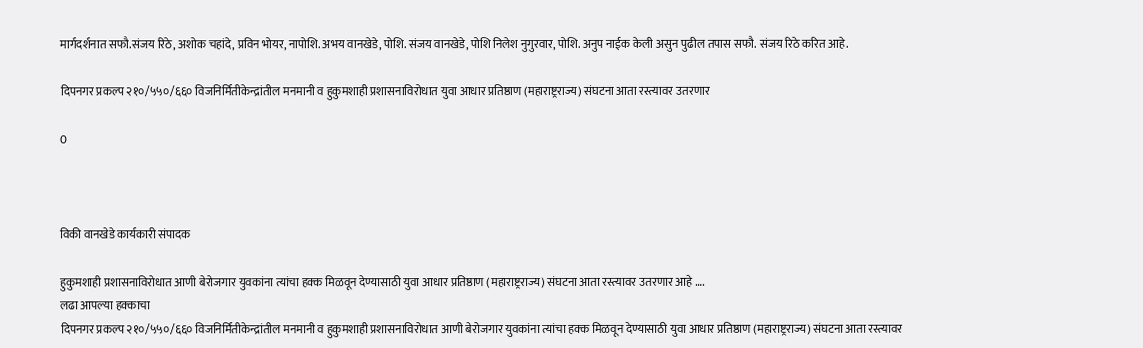मार्गदर्शनात सफौ.संजय रिठे, अशोक चहांदे, प्रविन भोयर, नापोशि. अभय वानखेडे, पोशि. संजय वानखेडे, पोशि निलेश नुगुरवार, पोशि. अनुप नाईक केली असुन पुढील तपास सफौ. संजय रिठे करित आहे.

दिपनगर प्रकल्प २१०/५५०/६६० विजनिर्मितीकेन्द्रांतील मनमानी व हुकुमशाही प्रशासनाविरोधात युवा आधार प्रतिष्ठाण (महाराष्ट्रराज्य) संघटना आता रस्त्यावर उतरणार

0



विकी वानखेडे कार्यकारी संपादक

हुकुमशाही प्रशासनाविरोधात आणी बेरोजगार युवकांना त्यांचा हक्क मिळवून देण्यासाठी युवा आधार प्रतिष्ठाण (महाराष्ट्रराज्य) संघटना आता रस्त्यावर उतरणार आहे ….
लढा आपल्या हक्काचा
दिपनगर प्रकल्प २१०/५५०/६६० विजनिर्मितीकेन्द्रांतील मनमानी व हुकुमशाही प्रशासनाविरोधात आणी बेरोजगार युवकांना त्यांचा हक्क मिळवून देण्यासाठी युवा आधार प्रतिष्ठाण (महाराष्ट्रराज्य) संघटना आता रस्त्यावर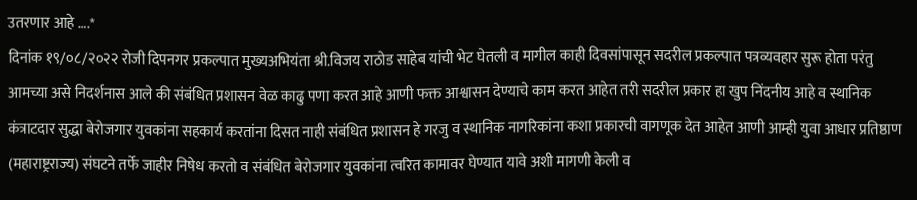उतरणार आहे ….*
दिनांक १९/०८/२०२२ रोजी दिपनगर प्रकल्पात मुख्यअभियंता श्री.विजय राठोड साहेब यांची भेट घेतली व मागील काही दिवसांपासून सदरील प्रकल्पात पत्रव्यवहार सुरू होता परंतु आमच्या असे निदर्शनास आले की संबंधित प्रशासन वेळ काढु पणा करत आहे आणी फक्त आश्वासन देण्याचे काम करत आहेत तरी सदरील प्रकार हा खुप निंदनीय आहे व स्थानिक कंत्राटदार सुद्धा बेरोजगार युवकांना सहकार्य करतांना दिसत नाही संबंधित प्रशासन हे गरजु व स्थानिक नागरिकांना कशा प्रकारची वागणूक देत आहेत आणी आम्ही युवा आधार प्रतिष्ठाण (महाराष्ट्रराज्य) संघटने तर्फे जाहीर निषेध करतो व संबंधित बेरोजगार युवकांना त्वरित कामावर घेण्यात यावे अशी मागणी केली व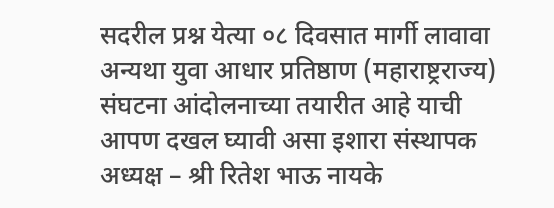सदरील प्रश्न येत्या ०८ दिवसात मार्गी लावावा अन्यथा युवा आधार प्रतिष्ठाण (महाराष्ट्रराज्य) संघटना आंदोलनाच्या तयारीत आहे याची आपण दखल घ्यावी असा इशारा संस्थापक अध्यक्ष – श्री रितेश भाऊ नायके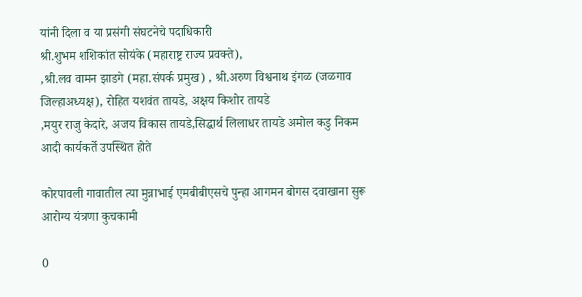यांनी दिला व या प्रसंगी संघटनेचे पदाधिकारी
श्री.शुभम शशिकांत सोयंके (महाराष्ट्र राज्य प्रवक्ते),
,श्री.लव वामन झाडगे (महा.संपर्क प्रमुख) , श्री.अरुण विश्वनाथ इंगळ (जळगाव जिल्हाअध्यक्ष), रोहित यशवंत तायडे, अक्षय किशोर तायडे
,मयुर राजु केदारे, अजय विकास तायडे,सिद्धार्थ लिलाधर तायडे अमोल कडु निकम आदी कार्यकर्ते उपस्थित होते

कोरपावली गावातील त्या मुन्नाभाई एमबीबीएसचे पुन्हा आगमन बोगस दवाखाना सुरू आरोग्य यंत्रणा कुचकामी

0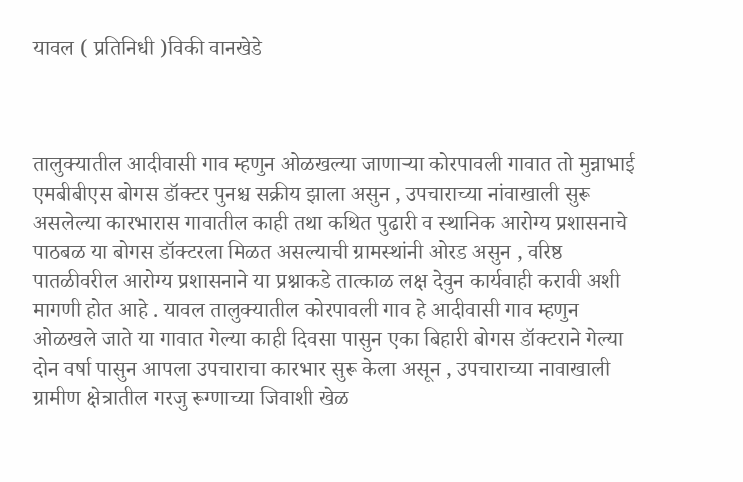यावल ( प्रतिनिधी )विकी वानखेडे



तालुक्यातील आदीवासी गाव म्हणुन ओळखल्या जाणाऱ्या कोरपावली गावात तो मुन्नाभाई एमबीबीएस बोगस डॉक्टर पुनश्च सक्रीय झाला असुन , उपचाराच्या नांवाखाली सुरू असलेल्या कारभारास गावातील काही तथा कथित पुढारी व स्थानिक आरोग्य प्रशासनाचे पाठबळ या बोगस डॉक्टरला मिळत असल्याची ग्रामस्थांनी ओरड असुन , वरिष्ठ पातळीवरील आरोग्य प्रशासनाने या प्रश्नाकडे तात्काळ लक्ष देवुन कार्यवाही करावी अशी मागणी होत आहे . यावल तालुक्यातील कोरपावली गाव हे आदीवासी गाव म्हणुन ओळखले जाते या गावात गेल्या काही दिवसा पासुन एका बिहारी बोगस डॉक्टराने गेल्या दोन वर्षा पासुन आपला उपचाराचा कारभार सुरू केला असून , उपचाराच्या नावाखाली ग्रामीण क्षेत्रातील गरजु रूग्णाच्या जिवाशी खेळ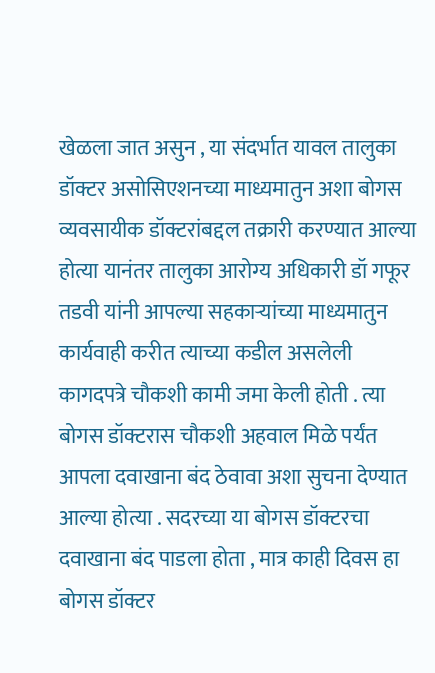खेळला जात असुन , या संदर्भात यावल तालुका डॉक्टर असोसिएशनच्या माध्यमातुन अशा बोगस व्यवसायीक डॉक्टरांबद्दल तक्रारी करण्यात आल्या होत्या यानंतर तालुका आरोग्य अधिकारी डॉ गफूर तडवी यांनी आपल्या सहकाऱ्यांच्या माध्यमातुन कार्यवाही करीत त्याच्या कडील असलेली कागदपत्रे चौकशी कामी जमा केली होती . त्या बोगस डॉक्टरास चौकशी अहवाल मिळे पर्यंत आपला दवाखाना बंद ठेवावा अशा सुचना देण्यात आल्या होत्या . सदरच्या या बोगस डॉक्टरचा दवाखाना बंद पाडला होता , मात्र काही दिवस हा बोगस डॉक्टर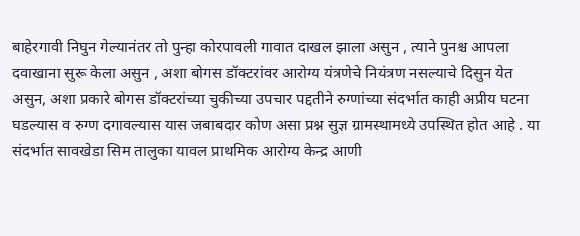बाहेरगावी निघुन गेल्यानंतर तो पुन्हा कोरपावली गावात दाखल झाला असुन , त्याने पुनश्च आपला दवाखाना सुरू केला असुन , अशा बोगस डॉक्टरांवर आरोग्य यंत्रणेचे नियंत्रण नसल्याचे दिसुन येत असुन, अशा प्रकारे बोगस डॉक्टरांच्या चुकीच्या उपचार पद्दतीने रुग्णांच्या संदर्भात काही अप्रीय घटना घडल्यास व रुग्ण दगावल्यास यास जबाबदार कोण असा प्रश्न सुज्ञ ग्रामस्थामध्ये उपस्थित होत आहे . या संदर्भात सावखेडा सिम तालुका यावल प्राथमिक आरोग्य केन्द्र आणी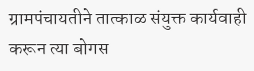ग्रामपंचायतीने तात्काळ संयुक्त कार्यवाही करून त्या बोगस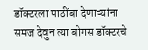डॉक्टरला पाठींबा देणाऱ्यांना समज देवुन त्या बोगस डॉक्टरचे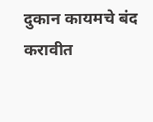दुकान कायमचे बंद करावीत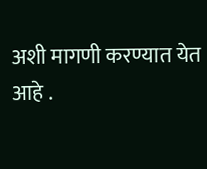अशी मागणी करण्यात येत आहे .